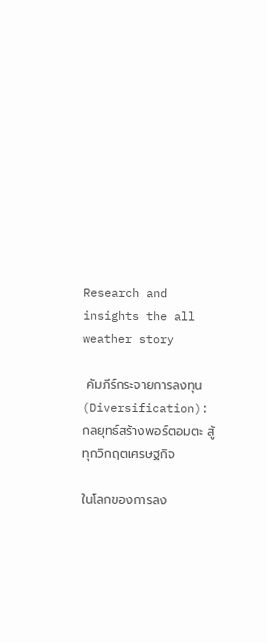Research and insights the all weather story

 คัมภีร์กระจายการลงทุน (Diversification): กลยุทธ์สร้างพอร์ตอมตะ สู้ทุกวิกฤตเศรษฐกิจ

ในโลกของการลง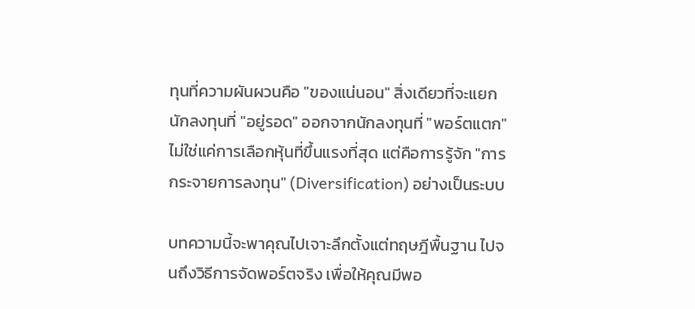ทุนที่ความผันผวนคือ "ของแน่นอน" สิ่งเดียวที่จะแยกนักลงทุนที่ "อยู่รอด" ออกจากนักลงทุนที่ "พอร์ตแตก" ไม่ใช่แค่การเลือกหุ้นที่ขึ้นแรงที่สุด แต่คือการรู้จัก "การกระจายการลงทุน" (Diversification) อย่างเป็นระบบ

บทความนี้จะพาคุณไปเจาะลึกตั้งแต่ทฤษฎีพื้นฐาน ไปจนถึงวิธีการจัดพอร์ตจริง เพื่อให้คุณมีพอ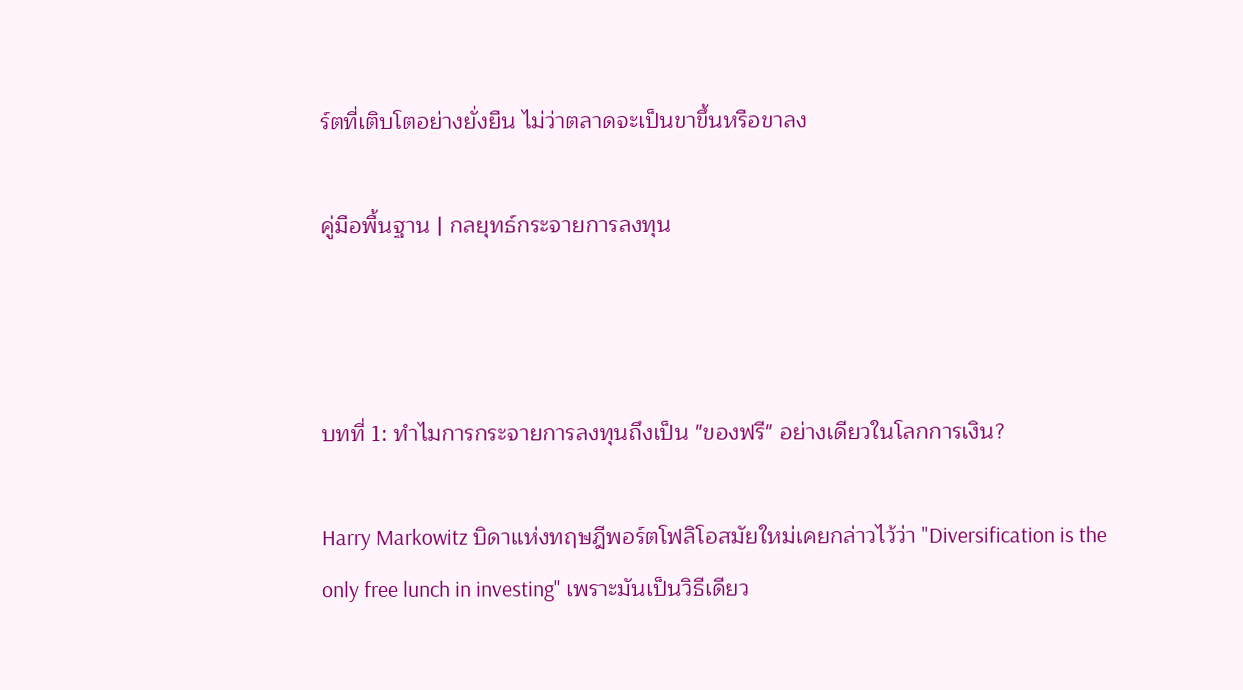ร์ตที่เติบโตอย่างยั่งยืน ไม่ว่าตลาดจะเป็นขาขึ้นหรือขาลง

คู่มือพื้นฐาน | กลยุทธ์กระจายการลงทุน



บทที่ 1: ทำไมการกระจายการลงทุนถึงเป็น "ของฟรี" อย่างเดียวในโลกการเงิน?

Harry Markowitz บิดาแห่งทฤษฎีพอร์ตโฟลิโอสมัยใหม่เคยกล่าวไว้ว่า "Diversification is the only free lunch in investing" เพราะมันเป็นวิธีเดียว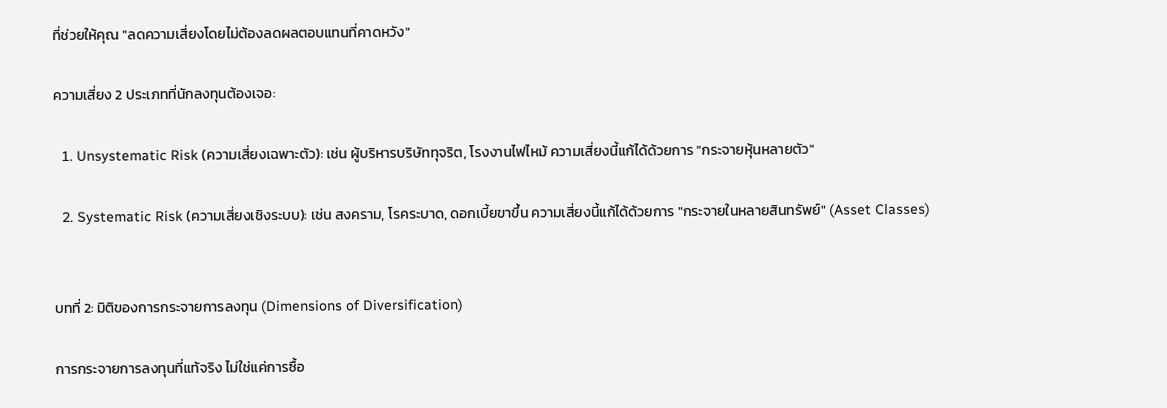ที่ช่วยให้คุณ "ลดความเสี่ยงโดยไม่ต้องลดผลตอบแทนที่คาดหวัง"

ความเสี่ยง 2 ประเภทที่นักลงทุนต้องเจอ:

  1. Unsystematic Risk (ความเสี่ยงเฉพาะตัว): เช่น ผู้บริหารบริษัททุจริต, โรงงานไฟไหม้ ความเสี่ยงนี้แก้ได้ด้วยการ "กระจายหุ้นหลายตัว"

  2. Systematic Risk (ความเสี่ยงเชิงระบบ): เช่น สงคราม, โรคระบาด, ดอกเบี้ยขาขึ้น ความเสี่ยงนี้แก้ได้ด้วยการ "กระจายในหลายสินทรัพย์" (Asset Classes)


บทที่ 2: มิติของการกระจายการลงทุน (Dimensions of Diversification)

การกระจายการลงทุนที่แท้จริง ไม่ใช่แค่การซื้อ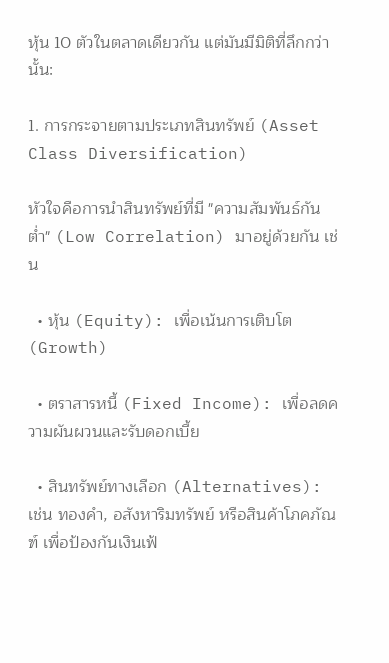หุ้น 10 ตัวในตลาดเดียวกัน แต่มันมีมิติที่ลึกกว่านั้น:

1. การกระจายตามประเภทสินทรัพย์ (Asset Class Diversification)

หัวใจคือการนำสินทรัพย์ที่มี "ความสัมพันธ์กันต่ำ" (Low Correlation) มาอยู่ด้วยกัน เช่น

  • หุ้น (Equity): เพื่อเน้นการเติบโต (Growth)

  • ตราสารหนี้ (Fixed Income): เพื่อลดความผันผวนและรับดอกเบี้ย

  • สินทรัพย์ทางเลือก (Alternatives): เช่น ทองคำ, อสังหาริมทรัพย์ หรือสินค้าโภคภัณฑ์ เพื่อป้องกันเงินเฟ้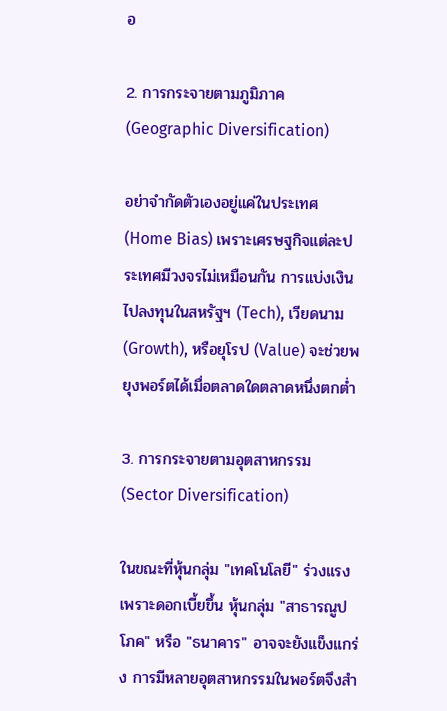อ

2. การกระจายตามภูมิภาค (Geographic Diversification)

อย่าจำกัดตัวเองอยู่แค่ในประเทศ (Home Bias) เพราะเศรษฐกิจแต่ละประเทศมีวงจรไม่เหมือนกัน การแบ่งเงินไปลงทุนในสหรัฐฯ (Tech), เวียดนาม (Growth), หรือยุโรป (Value) จะช่วยพยุงพอร์ตได้เมื่อตลาดใดตลาดหนึ่งตกต่ำ

3. การกระจายตามอุตสาหกรรม (Sector Diversification)

ในขณะที่หุ้นกลุ่ม "เทคโนโลยี" ร่วงแรงเพราะดอกเบี้ยขึ้น หุ้นกลุ่ม "สาธารณูปโภค" หรือ "ธนาคาร" อาจจะยังแข็งแกร่ง การมีหลายอุตสาหกรรมในพอร์ตจึงสำ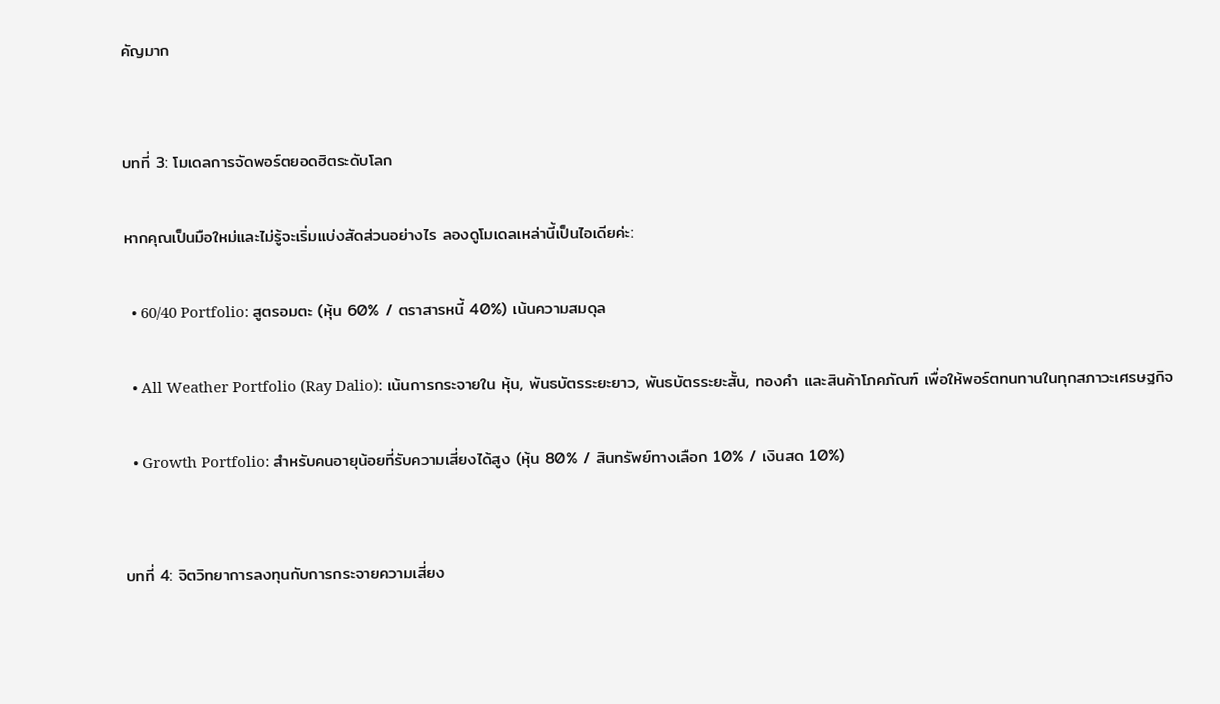คัญมาก


บทที่ 3: โมเดลการจัดพอร์ตยอดฮิตระดับโลก

หากคุณเป็นมือใหม่และไม่รู้จะเริ่มแบ่งสัดส่วนอย่างไร ลองดูโมเดลเหล่านี้เป็นไอเดียค่ะ:

  • 60/40 Portfolio: สูตรอมตะ (หุ้น 60% / ตราสารหนี้ 40%) เน้นความสมดุล

  • All Weather Portfolio (Ray Dalio): เน้นการกระจายใน หุ้น, พันธบัตรระยะยาว, พันธบัตรระยะสั้น, ทองคำ และสินค้าโภคภัณฑ์ เพื่อให้พอร์ตทนทานในทุกสภาวะเศรษฐกิจ

  • Growth Portfolio: สำหรับคนอายุน้อยที่รับความเสี่ยงได้สูง (หุ้น 80% / สินทรัพย์ทางเลือก 10% / เงินสด 10%)


บทที่ 4: จิตวิทยาการลงทุนกับการกระจายความเสี่ยง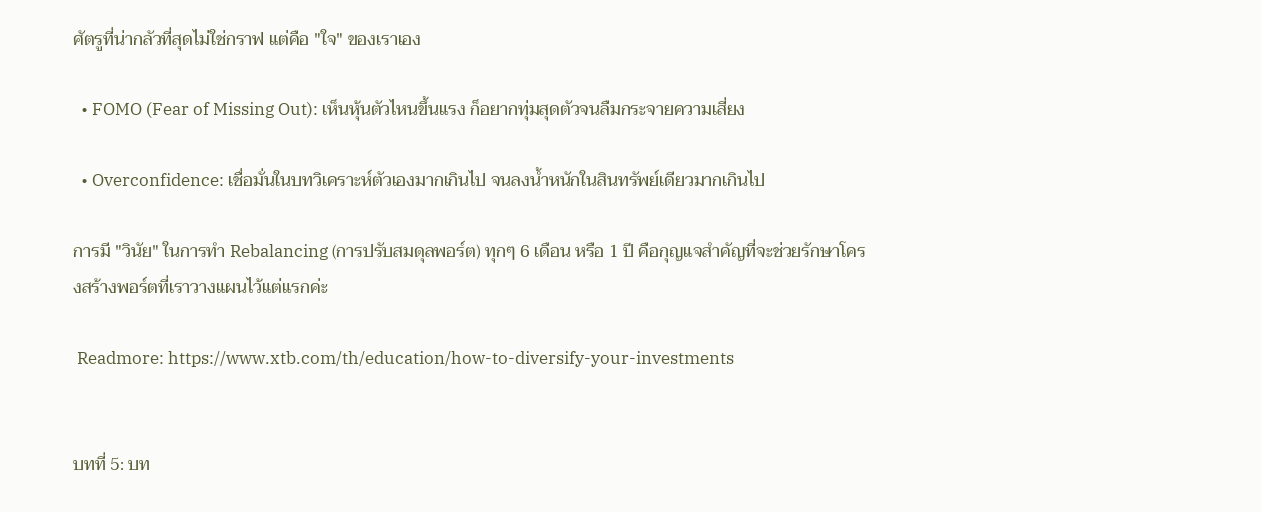ศัตรูที่น่ากลัวที่สุดไม่ใช่กราฟ แต่คือ "ใจ" ของเราเอง

  • FOMO (Fear of Missing Out): เห็นหุ้นตัวไหนขึ้นแรง ก็อยากทุ่มสุดตัวจนลืมกระจายความเสี่ยง

  • Overconfidence: เชื่อมั่นในบทวิเคราะห์ตัวเองมากเกินไป จนลงน้ำหนักในสินทรัพย์เดียวมากเกินไป

การมี "วินัย" ในการทำ Rebalancing (การปรับสมดุลพอร์ต) ทุกๆ 6 เดือน หรือ 1 ปี คือกุญแจสำคัญที่จะช่วยรักษาโครงสร้างพอร์ตที่เราวางแผนไว้แต่แรกค่ะ

 Readmore: https://www.xtb.com/th/education/how-to-diversify-your-investments


บทที่ 5: บท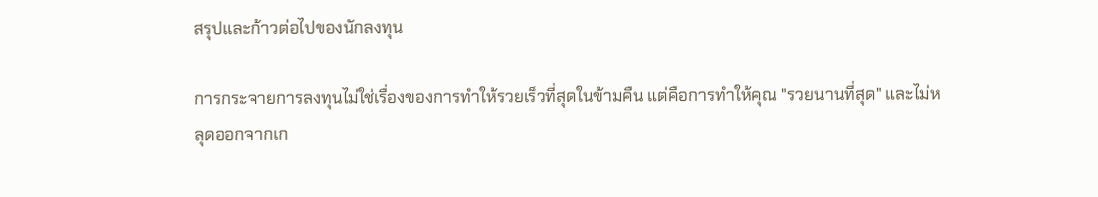สรุปและก้าวต่อไปของนักลงทุน

การกระจายการลงทุนไม่ใช่เรื่องของการทำให้รวยเร็วที่สุดในข้ามคืน แต่คือการทำให้คุณ "รวยนานที่สุด" และไม่หลุดออกจากเก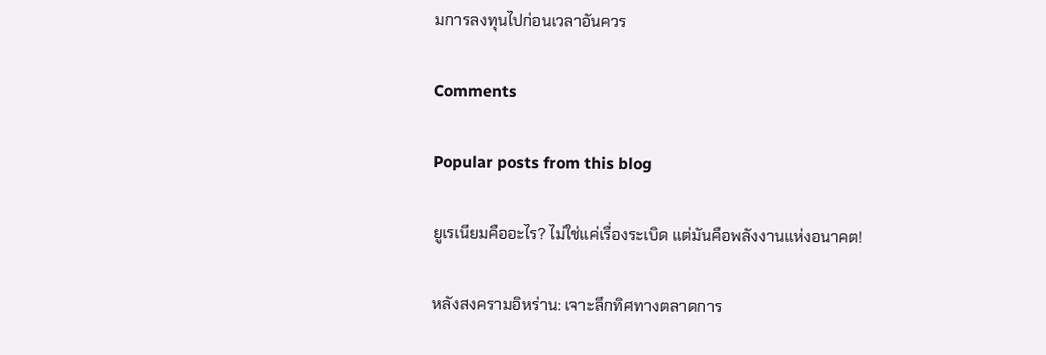มการลงทุนไปก่อนเวลาอันควร

Comments

Popular posts from this blog

ยูเรเนียมคืออะไร? ไม่ใช่แค่เรื่องระเบิด แต่มันคือพลังงานแห่งอนาคต!

หลังสงครามอิหร่าน: เจาะลึกทิศทางตลาดการ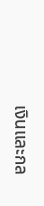เงินและกล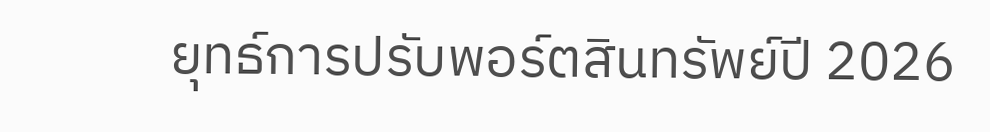ยุทธ์การปรับพอร์ตสินทรัพย์ปี 2026